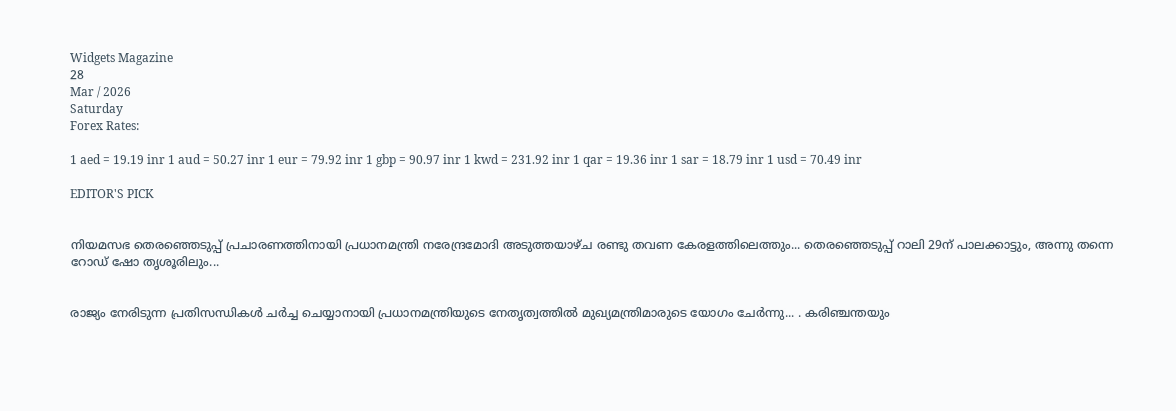Widgets Magazine
28
Mar / 2026
Saturday
Forex Rates:

1 aed = 19.19 inr 1 aud = 50.27 inr 1 eur = 79.92 inr 1 gbp = 90.97 inr 1 kwd = 231.92 inr 1 qar = 19.36 inr 1 sar = 18.79 inr 1 usd = 70.49 inr

EDITOR'S PICK


നിയമസഭ തെരഞ്ഞെടുപ്പ് പ്രചാരണത്തിനായി പ്രധാനമന്ത്രി നരേന്ദ്രമോദി അടുത്തയാഴ്ച രണ്ടു തവണ കേരളത്തിലെത്തും... തെരഞ്ഞെടുപ്പ് റാലി 29ന് പാലക്കാട്ടും, അന്നു തന്നെ റോഡ് ഷോ തൃശൂരിലും...


രാജ്യം നേരിടുന്ന പ്രതിസന്ധികൾ ചർച്ച ചെയ്യാനായി പ്രധാനമന്ത്രിയുടെ നേതൃത്വത്തിൽ മുഖ്യമന്ത്രിമാരുടെ യോഗം ചേർന്നു... . കരിഞ്ചന്തയും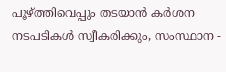പൂഴ്ത്തിവെപ്പും തടയാൻ കർശന നടപടികൾ സ്വീകരിക്കും, സംസ്ഥാന -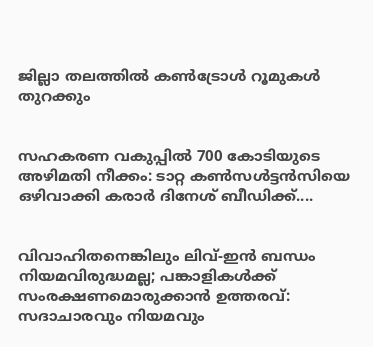ജില്ലാ തലത്തിൽ കൺട്രോൾ റൂമുകൾ തുറക്കും


സഹകരണ വകുപ്പിൽ 700 കോടിയുടെ അഴിമതി നീക്കം: ടാറ്റ കണ്‍സള്‍ട്ടന്‍സിയെ ഒഴിവാക്കി കരാർ ദിനേശ് ബീഡിക്ക്....


വിവാഹിതനെങ്കിലും ലിവ്-ഇൻ ബന്ധം നിയമവിരുദ്ധമല്ല; പങ്കാളികൾക്ക് സംരക്ഷണമൊരുക്കാൻ ഉത്തരവ്: സദാചാരവും നിയമവും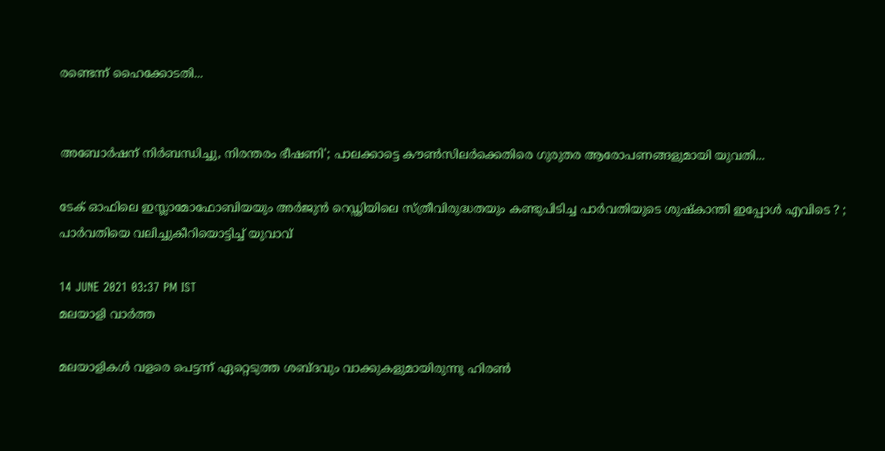രണ്ടെന്ന് ഹൈക്കോടതി...


അബോർഷന് നിർബന്ധിച്ചു, നിരന്തരം ഭീഷണി'; പാലക്കാട്ടെ കൗൺസിലർക്കെതിരെ ഗുരുതര ആരോപണങ്ങളുമായി യുവതി...

ടേക് ഓഫിലെ ഇസ്ലാമോഫോബിയയും അർജുൻ റെഡ്ഢിയിലെ സ്ത്രീവിരുദ്ധതയും കണ്ടുപിടിച്ച പാർവതിയുടെ ശുഷ്‌കാന്തി ഇപ്പോൾ എവിടെ ? ; പാർവതിയെ വലിച്ചുകീറിയൊട്ടിച്ച് യുവാവ്

14 JUNE 2021 03:37 PM IST
മലയാളി വാര്‍ത്ത

മലയാളികൾ വളരെ പെട്ടന്ന് ഏറ്റെടുത്ത ശബ്ദവും വാക്കുകളുമായിരുന്നു ഹിരൺ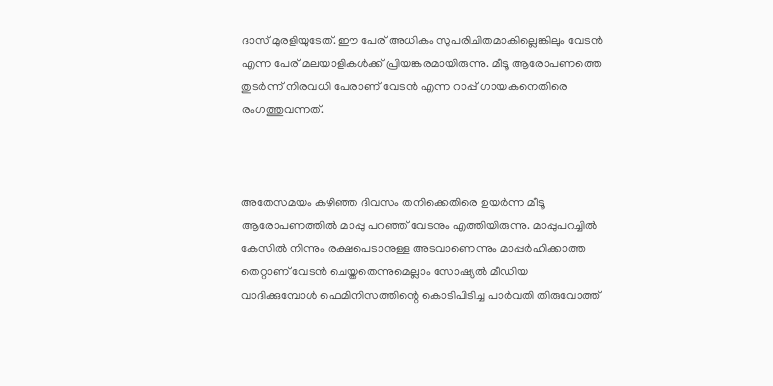ദാസ് മുരളിയുടേത്. ഈ പേര് അധികം സുപരിചിതമാകില്ലെങ്കിലും വേടൻ എന്ന പേര് മലയാളികൾക്ക് പ്രിയങ്കരമായിരുന്നു. മീടൂ ആരോപണത്തെ തുടർന്ന് നിരവധി പേരാണ് വേടൻ എന്ന റാപ്പ് ഗായകനെതിരെ രംഗത്തുവന്നത്.



അതേസമയം കഴിഞ്ഞ ദിവസം തനിക്കെതിരെ ഉയര്‍ന്ന മീടൂ ആരോപണത്തില്‍ മാപ്പു പറഞ്ഞ് വേടനും എത്തിയിരുന്നു. മാപ്പുപറച്ചിൽ കേസിൽ നിന്നും രക്ഷപെടാനുള്ള അടവാണെന്നും മാപ്പർഹിക്കാത്ത തെറ്റാണ് വേടൻ ചെയ്തതെന്നുമെല്ലാം സോഷ്യൽ മീഡിയ വാദിക്കുമ്പോൾ ഫെമിനിസത്തിന്റെ കൊടിപിടിച്ച പാർവതി തിരുവോത്ത്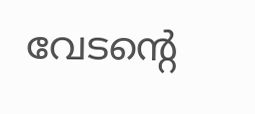വേടന്റെ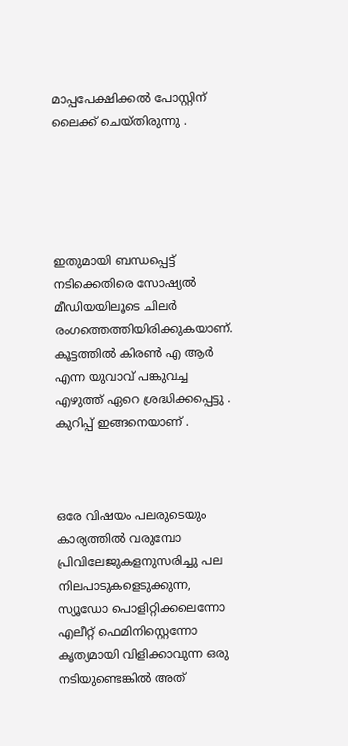മാപ്പപേക്ഷിക്കൽ പോസ്റ്റിന് ലൈക്ക് ചെയ്തിരുന്നു .





ഇതുമായി ബന്ധപ്പെട്ട് നടിക്കെതിരെ സോഷ്യൽ മീഡിയയിലൂടെ ചിലർ രംഗത്തെത്തിയിരിക്കുകയാണ്. കൂട്ടത്തിൽ കിരൺ എ ആർ എന്ന യുവാവ് പങ്കുവച്ച എഴുത്ത് ഏറെ ശ്രദ്ധിക്കപ്പെട്ടു . കുറിപ്പ് ഇങ്ങനെയാണ് .



ഒരേ വിഷയം പലരുടെയും കാര്യത്തിൽ വരുമ്പോ പ്രിവിലേജുകളനുസരിച്ചു പല നിലപാടുകളെടുക്കുന്ന, സ്യൂഡോ പൊളിറ്റിക്കലെന്നോ എലീറ്റ് ഫെമിനിസ്റ്റെന്നോ കൃത്യമായി വിളിക്കാവുന്ന ഒരു നടിയുണ്ടെങ്കിൽ അത്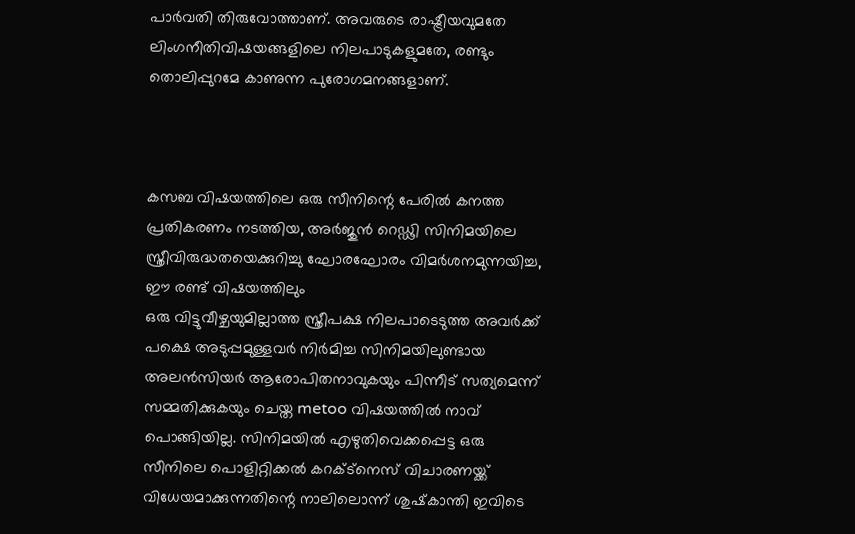പാർവതി തിരുവോത്താണ്. അവരുടെ രാഷ്ട്രീയവുമതേ ലിംഗനീതിവിഷയങ്ങളിലെ നിലപാടുകളുമതേ, രണ്ടും തൊലിപ്പുറമേ കാണുന്ന പുരോഗമനങ്ങളാണ്.



കസബ വിഷയത്തിലെ ഒരു സീനിന്റെ പേരിൽ കനത്ത പ്രതികരണം നടത്തിയ, അർജുൻ റെഡ്ഢി സിനിമയിലെ സ്ത്രീവിരുദ്ധതയെക്കുറിച്ചു ഘോരഘോരം വിമർശനമുന്നയിച്ച, ഈ രണ്ട് വിഷയത്തിലും
ഒരു വിട്ടുവീഴ്ചയുമില്ലാത്ത സ്ത്രീപക്ഷ നിലപാടെടുത്ത അവർക്ക് പക്ഷെ അടുപ്പമുള്ളവർ നിർമിച്ച സിനിമയിലുണ്ടായ അലൻസിയർ ആരോപിതനാവുകയും പിന്നീട് സത്യമെന്ന് സമ്മതിക്കുകയും ചെയ്ത metoo വിഷയത്തിൽ നാവ് പൊങ്ങിയില്ല. സിനിമയിൽ എഴുതിവെക്കപ്പെട്ട ഒരു സീനിലെ പൊളിറ്റിക്കൽ കറക്ട്നെസ് വിചാരണയ്ക്ക് വിധേയമാക്കുന്നതിന്റെ നാലിലൊന്ന് ശുഷ്‌കാന്തി ഇവിടെ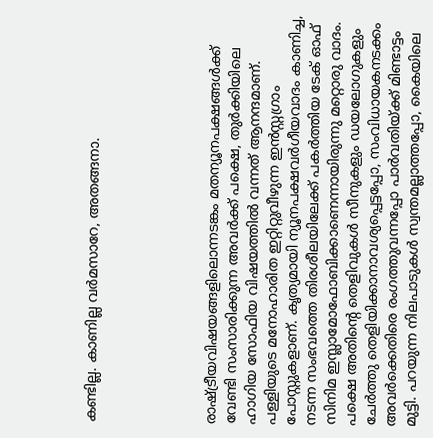കണ്ടില്ല. കാണില്ല വർമസാറേ, അതങ്ങനാ.





രാഷ്ട്രീയവിഷയങ്ങളിലൊന്നടങ്കം മതന്യൂനപക്ഷങ്ങൾക്ക് വേണ്ടി സംസാരിക്കുന്ന അവർക്ക് പക്ഷെ, തുർക്കിയിലെ ഹാഗിയ സോഫിയ വിഷയത്തിൽ വന്നത് ആനന്ദമാണ്. പള്ളിയുടെ മനോഹാരിത ഇറ്റിറ്റുവീഴുന്ന ഇൻസ്റ്റഗ്രാം പോസ്റ്റുകളാണ്. കൃത്യമായി ന്യൂനപക്ഷവർഗീയവാദം കാണിച്ച, നടന്ന സംഭവത്തെ തിരശീലയിലേക്ക് പകർത്തിയ ടേക് ഓഫ് സിനിമ ഇസ്ലാമോഫോബിക്കാണെന്നായിരുന്നു മറ്റൊരു വാദം. പക്ഷെ അതിന്റെ തെളിവുകൾ സീനുകളും ഡയലോഗുകളും ചേർത്തു തെളിയിക്കാനാവശ്യപ്പെട്ടപ്പോ, സംവിധായകനടക്കം അവർക്കെതിരെ രംഗത്തുവന്നപ്പോ പാർവതിയ്ക്ക് മിണ്ടാട്ടം മുട്ടി. പറയുന്ന നിലപാടുകൾ സ്വന്തമല്ലാത്തപ്പോ, കൈയിലെ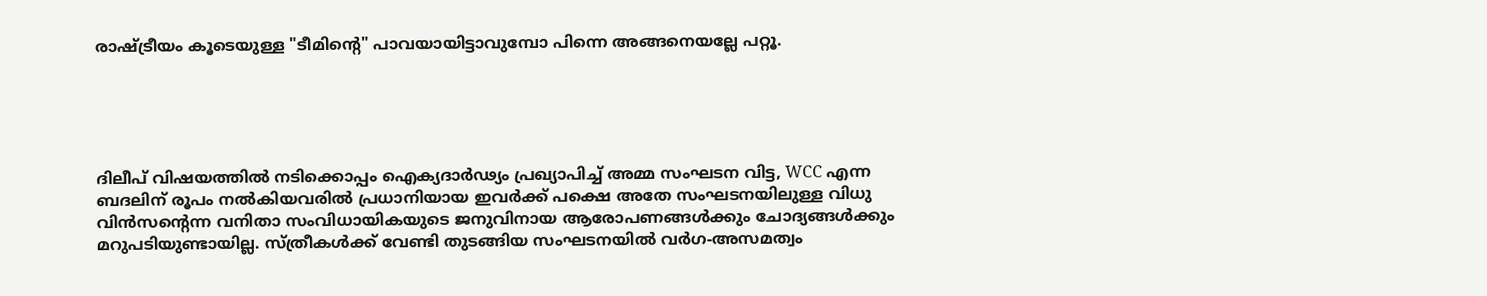രാഷ്ട്രീയം കൂടെയുള്ള "ടീമിന്റെ" പാവയായിട്ടാവുമ്പോ പിന്നെ അങ്ങനെയല്ലേ പറ്റൂ.





ദിലീപ് വിഷയത്തിൽ നടിക്കൊപ്പം ഐക്യദാർഢ്യം പ്രഖ്യാപിച്ച് അമ്മ സംഘടന വിട്ട, WCC എന്ന ബദലിന് രൂപം നൽകിയവരിൽ പ്രധാനിയായ ഇവർക്ക് പക്ഷെ അതേ സംഘടനയിലുള്ള വിധു വിൻസന്റെന്ന വനിതാ സംവിധായികയുടെ ജനുവിനായ ആരോപണങ്ങൾക്കും ചോദ്യങ്ങൾക്കും മറുപടിയുണ്ടായില്ല. സ്ത്രീകൾക്ക് വേണ്ടി തുടങ്ങിയ സംഘടനയിൽ വർഗ-അസമത്വം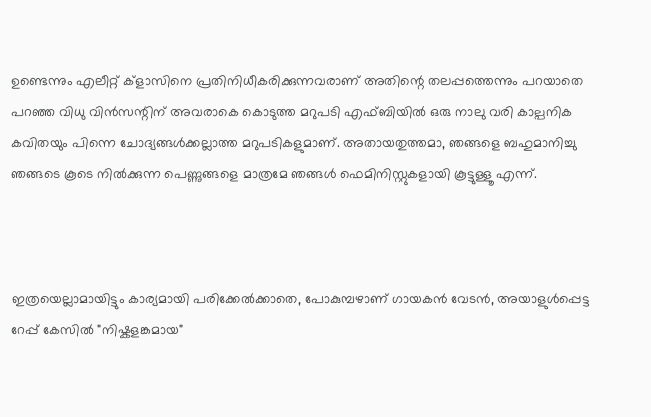ഉണ്ടെന്നും എലീറ്റ് ക്ളാസിനെ പ്രതിനിധീകരിക്കുന്നവരാണ് അതിന്റെ തലപ്പത്തെന്നും പറയാതെ പറഞ്ഞ വിധു വിൻസന്റിന് അവരാകെ കൊടുത്ത മറുപടി എഫ്ബിയിൽ ഒരു നാലു വരി കാല്പനിക കവിതയും പിന്നെ ചോദ്യങ്ങൾക്കല്ലാത്ത മറുപടികളുമാണ്. അതായതുത്തമാ, ഞങ്ങളെ ബഹുമാനിച്ചു ഞങ്ങടെ കൂടെ നിൽക്കുന്ന പെണ്ണുങ്ങളെ മാത്രമേ ഞങ്ങൾ ഫെമിനിസ്റ്റുകളായി കൂട്ടുള്ളൂ എന്ന്.



ഇത്രയെല്ലാമായിട്ടും കാര്യമായി പരിക്കേൽക്കാതെ, പോകുമ്പഴാണ് ഗായകൻ വേടൻ, അയാളുൾപ്പെട്ട റേപ്പ് കേസിൽ "നിഷ്കളങ്കമായ"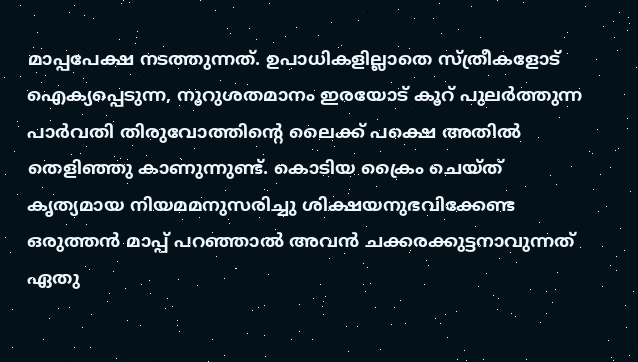മാപ്പപേക്ഷ നടത്തുന്നത്. ഉപാധികളില്ലാതെ സ്ത്രീകളോട് ഐക്യപ്പെടുന്ന, നൂറുശതമാനം ഇരയോട് കൂറ് പുലർത്തുന്ന പാർവതി തിരുവോത്തിന്റെ ലൈക്ക് പക്ഷെ അതിൽ തെളിഞ്ഞു കാണുന്നുണ്ട്. കൊടിയ ക്രൈം ചെയ്ത് കൃത്യമായ നിയമമനുസരിച്ചു ശിക്ഷയനുഭവിക്കേണ്ട ഒരുത്തൻ മാപ്പ് പറഞ്ഞാൽ അവൻ ചക്കരക്കുട്ടനാവുന്നത് ഏതു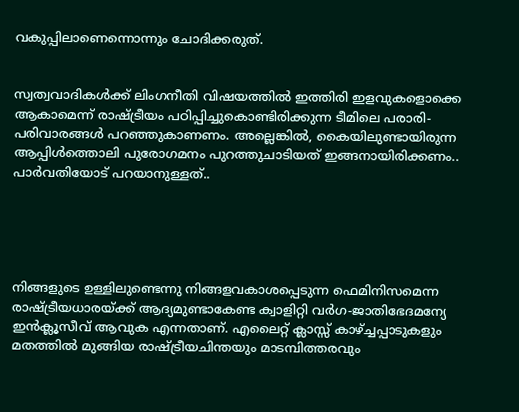വകുപ്പിലാണെന്നൊന്നും ചോദിക്കരുത്.


സ്വത്വവാദികൾക്ക് ലിംഗനീതി വിഷയത്തിൽ ഇത്തിരി ഇളവുകളൊക്കെ ആകാമെന്ന് രാഷ്ട്രീയം പഠിപ്പിച്ചുകൊണ്ടിരിക്കുന്ന ടീമിലെ പരാരി-പരിവാരങ്ങൾ പറഞ്ഞുകാണണം. അല്ലെങ്കിൽ, കൈയിലുണ്ടായിരുന്ന ആപ്പിൾത്തൊലി പുരോഗമനം പുറത്തുചാടിയത് ഇങ്ങനായിരിക്കണം..
പാർവതിയോട് പറയാനുള്ളത്..





നിങ്ങളുടെ ഉള്ളിലുണ്ടെന്നു നിങ്ങളവകാശപ്പെടുന്ന ഫെമിനിസമെന്ന രാഷ്ട്രീയധാരയ്ക്ക് ആദ്യമുണ്ടാകേണ്ട ക്വാളിറ്റി വർഗ-ജാതിഭേദമന്യേ ഇൻക്ലൂസീവ് ആവുക എന്നതാണ്. എലൈറ്റ്‌ ക്ലാസ്സ് കാഴ്ച്ചപ്പാടുകളും മതത്തിൽ മുങ്ങിയ രാഷ്ട്രീയചിന്തയും മാടമ്പിത്തരവും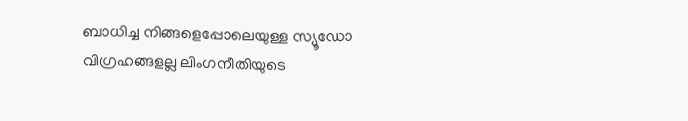ബാധിച്ച നിങ്ങളെപ്പോലെയുള്ള സ്യൂഡോ വിഗ്രഹങ്ങളല്ല ലിംഗനീതിയുടെ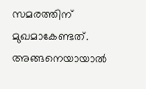സമരത്തിന് മുഖമാകേണ്ടത്. അങ്ങനെയായാൽ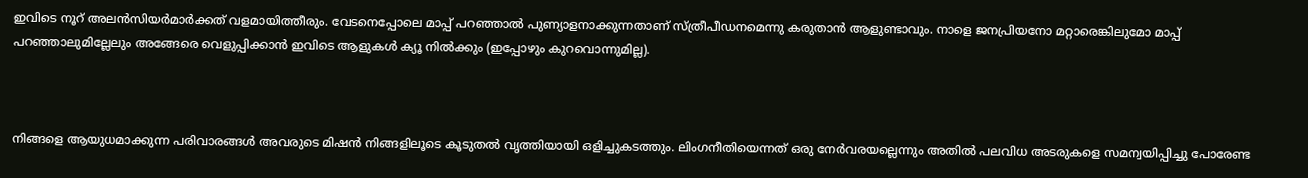ഇവിടെ നൂറ് അലൻസിയർമാർക്കത് വളമായിത്തീരും. വേടനെപ്പോലെ മാപ്പ് പറഞ്ഞാൽ പുണ്യാളനാക്കുന്നതാണ് സ്ത്രീപീഡനമെന്നു കരുതാൻ ആളുണ്ടാവും. നാളെ ജനപ്രിയനോ മറ്റാരെങ്കിലുമോ മാപ്പ് പറഞ്ഞാലുമില്ലേലും അങ്ങേരെ വെളുപ്പിക്കാൻ ഇവിടെ ആളുകൾ ക്യൂ നിൽക്കും (ഇപ്പോഴും കുറവൊന്നുമില്ല).



നിങ്ങളെ ആയുധമാക്കുന്ന പരിവാരങ്ങൾ അവരുടെ മിഷൻ നിങ്ങളിലൂടെ കൂടുതൽ വൃത്തിയായി ഒളിച്ചുകടത്തും. ലിംഗനീതിയെന്നത് ഒരു നേർവരയല്ലെന്നും അതിൽ പലവിധ അടരുകളെ സമന്വയിപ്പിച്ചു പോരേണ്ട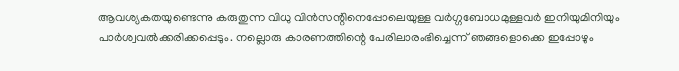ആവശ്യകതയുണ്ടെന്നു കരുതുന്ന വിധു വിൻസന്റിനെപ്പോലെയുള്ള വർഗ്ഗബോധമുള്ളവർ ഇനിയുമിനിയും പാർശ്വവൽക്കരിക്കപ്പെടും. നല്ലൊരു കാരണത്തിന്റെ പേരിലാരംഭിച്ചെന്ന് ഞങ്ങളൊക്കെ ഇപ്പോഴും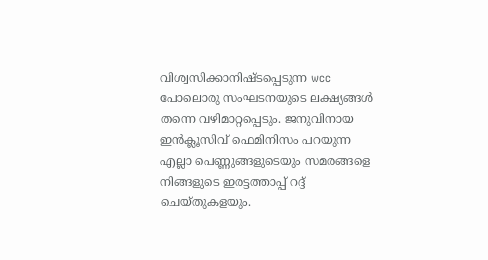വിശ്വസിക്കാനിഷ്ടപ്പെടുന്ന wcc പോലൊരു സംഘടനയുടെ ലക്ഷ്യങ്ങൾ തന്നെ വഴിമാറ്റപ്പെടും. ജനുവിനായ ഇൻക്ലൂസിവ് ഫെമിനിസം പറയുന്ന എല്ലാ പെണ്ണുങ്ങളുടെയും സമരങ്ങളെ നിങ്ങളുടെ ഇരട്ടത്താപ്പ് റദ്ദ് ചെയ്തുകളയും.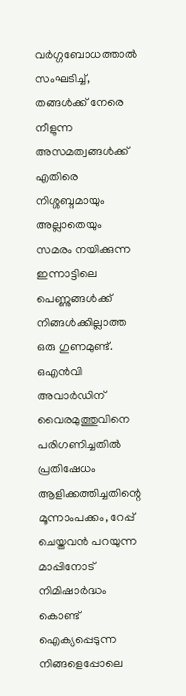വർഗ്ഗബോധത്താൽ സംഘടിച്ച്, തങ്ങൾക്ക് നേരെ നീളുന്ന അസമത്വങ്ങൾക്ക് എതിരെ നിശ്ശബ്ദമായും അല്ലാതെയും സമരം നയിക്കുന്ന ഇന്നാട്ടിലെ പെണ്ണുങ്ങൾക്ക് നിങ്ങൾക്കില്ലാത്ത ഒരു ഗുണമുണ്ട്. ഒഎൻവി അവാർഡിന് വൈരമുത്തുവിനെ പരിഗണിച്ചതിൽ പ്രതിഷേധം ആളിക്കത്തിച്ചതിന്റെ മൂന്നാംപക്കം, റേപ്പ് ചെയ്തവൻ പറയുന്ന മാപ്പിനോട് നിമിഷാർദ്ധം കൊണ്ട് ഐക്യപ്പെടുന്ന നിങ്ങളെപ്പോലെ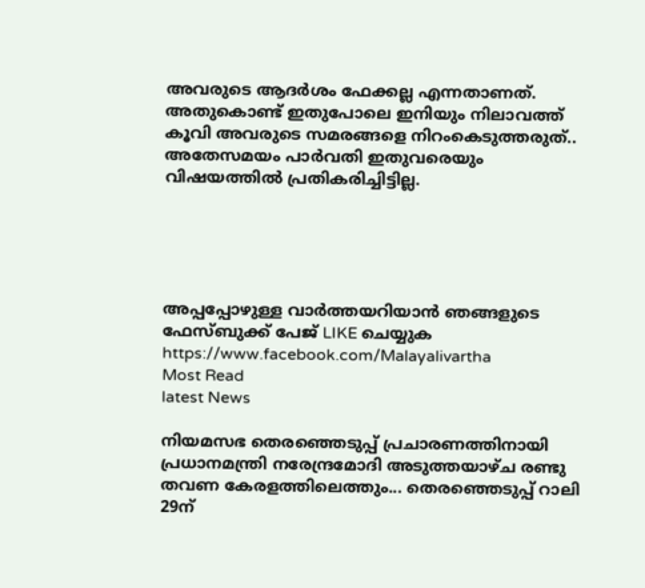അവരുടെ ആദർശം ഫേക്കല്ല എന്നതാണത്. അതുകൊണ്ട് ഇതുപോലെ ഇനിയും നിലാവത്ത് കൂവി അവരുടെ സമരങ്ങളെ നിറംകെടുത്തരുത്.. അതേസമയം പാർവതി ഇതുവരെയും വിഷയത്തിൽ പ്രതികരിച്ചിട്ടില്ല.





അപ്പപ്പോഴുള്ള വാര്‍ത്തയറിയാന്‍ ഞങ്ങളുടെ ഫേസ്‌ബുക്ക്‌ പേജ് LIKE ചെയ്യുക
https://www.facebook.com/Malayalivartha
Most Read
latest News

നിയമസഭ തെരഞ്ഞെടുപ്പ് പ്രചാരണത്തിനായി പ്രധാനമന്ത്രി നരേന്ദ്രമോദി അടുത്തയാഴ്ച രണ്ടു തവണ കേരളത്തിലെത്തും... തെരഞ്ഞെടുപ്പ് റാലി 29ന്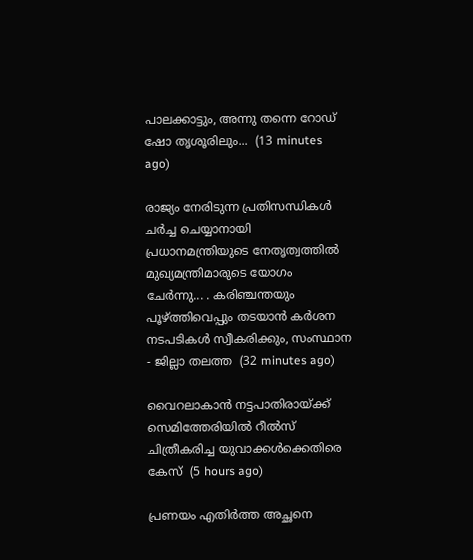പാലക്കാട്ടും, അന്നു തന്നെ റോഡ് ഷോ തൃശൂരിലും...  (13 minutes ago)

രാജ്യം നേരിടുന്ന പ്രതിസന്ധികൾ ചർച്ച ചെയ്യാനായി പ്രധാനമന്ത്രിയുടെ നേതൃത്വത്തിൽ മുഖ്യമന്ത്രിമാരുടെ യോഗം ചേർന്നു... . കരിഞ്ചന്തയും പൂഴ്ത്തിവെപ്പും തടയാൻ കർശന നടപടികൾ സ്വീകരിക്കും, സംസ്ഥാന - ജില്ലാ തലത്ത  (32 minutes ago)

വൈറലാകാന്‍ നട്ടപാതിരായ്ക്ക് സെമിത്തേരിയില്‍ റീല്‍സ് ചിത്രീകരിച്ച യുവാക്കള്‍ക്കെതിരെ കേസ്  (5 hours ago)

പ്രണയം എതിര്‍ത്ത അച്ഛനെ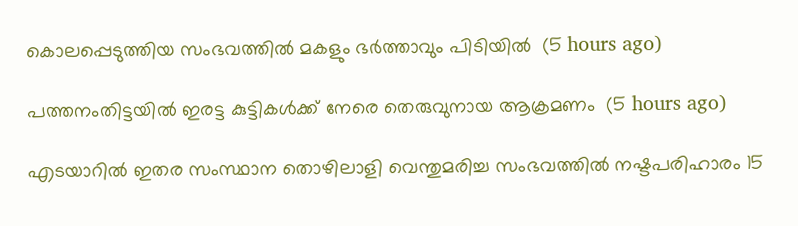കൊലപ്പെടുത്തിയ സംഭവത്തില്‍ മകളും ഭര്‍ത്താവും പിടിയില്‍  (5 hours ago)

പത്തനംതിട്ടയില്‍ ഇരട്ട കുട്ടികള്‍ക്ക് നേരെ തെരുവുനായ ആക്രമണം  (5 hours ago)

എടയാറില്‍ ഇതര സംസ്ഥാന തൊഴിലാളി വെന്തുമരിച്ച സംഭവത്തില്‍ നഷ്ടപരിഹാരം 15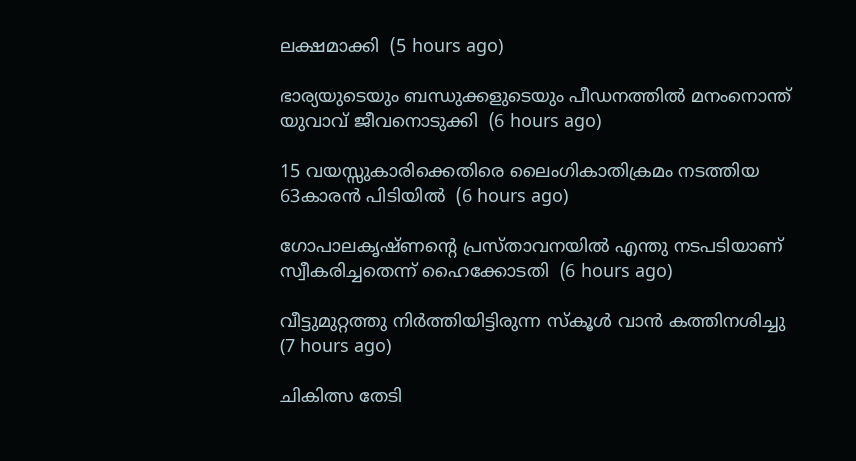ലക്ഷമാക്കി  (5 hours ago)

ഭാര്യയുടെയും ബന്ധുക്കളുടെയും പീഡനത്തില്‍ മനംനൊന്ത് യുവാവ് ജീവനൊടുക്കി  (6 hours ago)

15 വയസ്സുകാരിക്കെതിരെ ലൈംഗികാതിക്രമം നടത്തിയ 63കാരന്‍ പിടിയില്‍  (6 hours ago)

ഗോപാലകൃഷ്ണന്റെ പ്രസ്താവനയില്‍ എന്തു നടപടിയാണ് സ്വീകരിച്ചതെന്ന് ഹൈക്കോടതി  (6 hours ago)

വീട്ടുമുറ്റത്തു നിര്‍ത്തിയിട്ടിരുന്ന സ്‌കൂള്‍ വാന്‍ കത്തിനശിച്ചു  (7 hours ago)

ചികിത്സ തേടി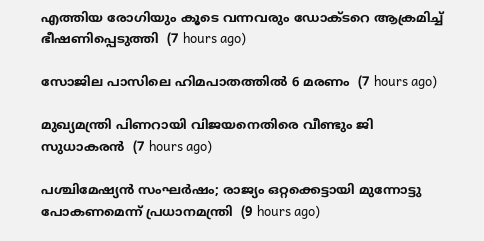എത്തിയ രോഗിയും കൂടെ വന്നവരും ഡോക്ടറെ ആക്രമിച്ച് ഭീഷണിപ്പെടുത്തി  (7 hours ago)

സോജില പാസിലെ ഹിമപാതത്തില്‍ 6 മരണം  (7 hours ago)

മുഖ്യമന്ത്രി പിണറായി വിജയനെതിരെ വീണ്ടും ജി സുധാകരന്‍  (7 hours ago)

പശ്ചിമേഷ്യന്‍ സംഘര്‍ഷം; രാജ്യം ഒറ്റക്കെട്ടായി മുന്നോട്ടു പോകണമെന്ന് പ്രധാനമന്ത്രി  (9 hours ago)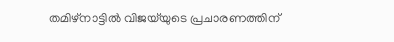തമിഴ്‌നാട്ടില്‍ വിജയ്‌യുടെ പ്രചാരണത്തിന്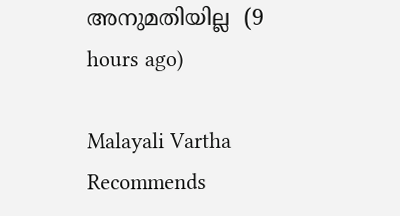അനുമതിയില്ല  (9 hours ago)

Malayali Vartha Recommends